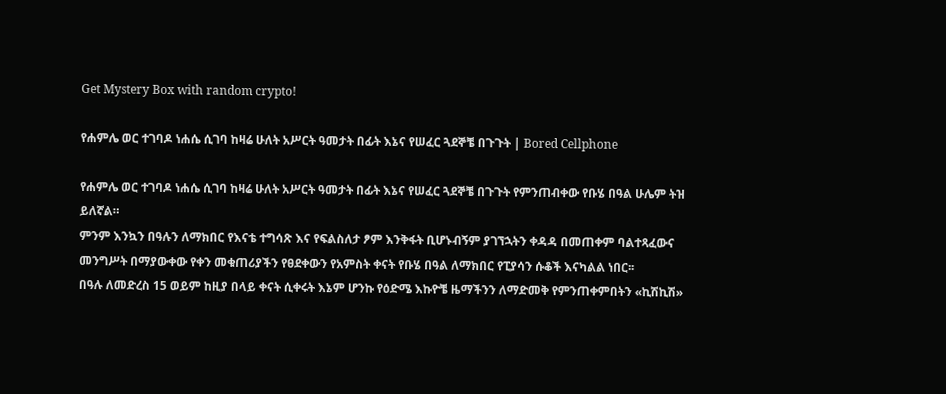Get Mystery Box with random crypto!

የሐምሌ ወር ተገባዶ ነሐሴ ሲገባ ከዛሬ ሁለት አሥርት ዓመታት በፊት እኔና የሠፈር ጓደኞቼ በጉጉት | Bored Cellphone

የሐምሌ ወር ተገባዶ ነሐሴ ሲገባ ከዛሬ ሁለት አሥርት ዓመታት በፊት እኔና የሠፈር ጓደኞቼ በጉጉት የምንጠብቀው የቡሄ በዓል ሁሌም ትዝ ይለኛል።
ምንም እንኳን በዓሉን ለማክበር የእናቴ ተግሳጽ እና የፍልስለታ ፆም እንቅፋት ቢሆኑብኝም ያገኘኋትን ቀዳዳ በመጠቀም ባልተጻፈውና መንግሥት በማያውቀው የቀን መቁጠሪያችን የፀደቀውን የአምስት ቀናት የቡሄ በዓል ለማክበር የፒያሳን ሱቆች እናካልል ነበር፡፡
በዓሉ ለመድረስ 15 ወይም ከዚያ በላይ ቀናት ሲቀሩት እኔም ሆንኩ የዕድሜ እኩዮቼ ዜማችንን ለማድመቅ የምንጠቀምበትን «ኪሽኪሽ»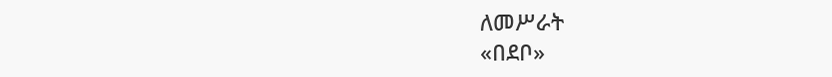ለመሥራት
«በደቦ»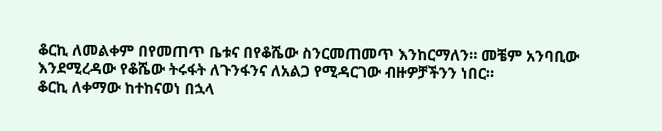ቆርኪ ለመልቀም በየመጠጥ ቤቱና በየቆሼው ስንርመጠመጥ እንከርማለን። መቼም አንባቢው እንደሚረዳው የቆሼው ትሩፋት ለጉንፋንና ለአልጋ የሚዳርገው ብዙዎቻችንን ነበር።
ቆርኪ ለቀማው ከተከናወነ በኋላ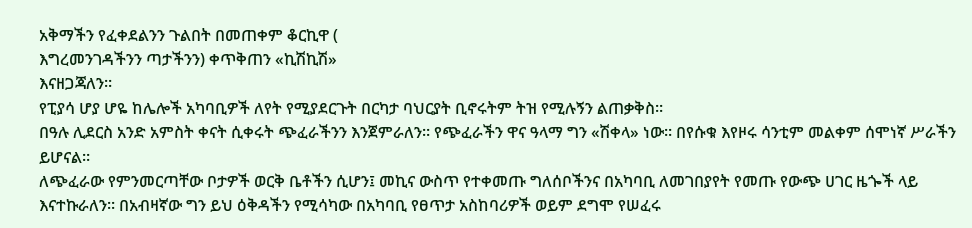አቅማችን የፈቀደልንን ጉልበት በመጠቀም ቆርኪዋ (
እግረመንገዳችንን ጣታችንን) ቀጥቅጠን «ኪሽኪሽ»
እናዘጋጃለን።
የፒያሳ ሆያ ሆዬ ከሌሎች አካባቢዎች ለየት የሚያደርጉት በርካታ ባህርያት ቢኖሩትም ትዝ የሚሉኝን ልጠቃቅስ።
በዓሉ ሊደርስ አንድ አምስት ቀናት ሲቀሩት ጭፈራችንን እንጀምራለን። የጭፈራችን ዋና ዓላማ ግን «ሽቀላ» ነው። በየሱቁ እየዞሩ ሳንቲም መልቀም ሰሞነኛ ሥራችን ይሆናል።
ለጭፈራው የምንመርጣቸው ቦታዎች ወርቅ ቤቶችን ሲሆን፤ መኪና ውስጥ የተቀመጡ ግለሰቦችንና በአካባቢ ለመገበያየት የመጡ የውጭ ሀገር ዜጐች ላይ እናተኩራለን፡፡ በአብዛኛው ግን ይህ ዕቅዳችን የሚሳካው በአካባቢ የፀጥታ አስከባሪዎች ወይም ደግሞ የሠፈሩ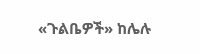«ጉልቤዎች» ከሌሉ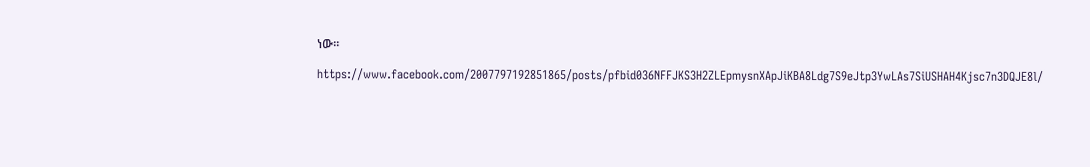ነው።

https://www.facebook.com/2007797192851865/posts/pfbid036NFFJKS3H2ZLEpmysnXApJiKBA8Ldg7S9eJtp3YwLAs7SiUSHAH4Kjsc7n3DQJE8l/